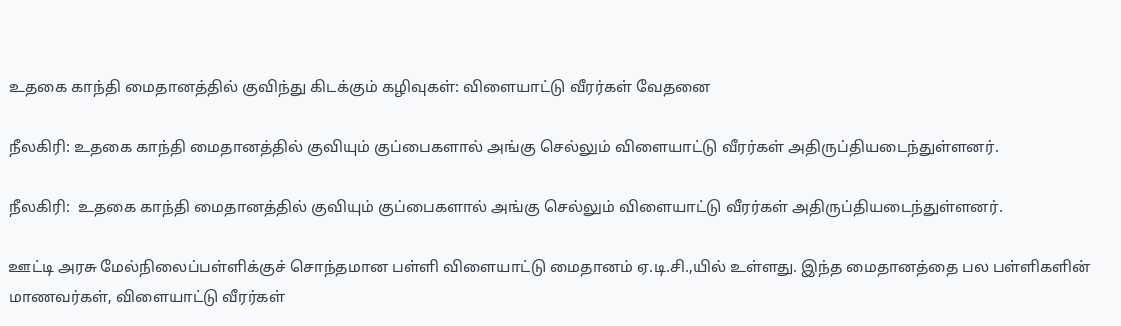உதகை காந்தி மைதானத்தில் குவிந்து கிடக்கும் கழிவுகள்: விளையாட்டு வீரர்கள் வேதனை

நீலகிரி: உதகை காந்தி மைதானத்தில் குவியும் குப்பைகளால் அங்கு செல்லும் விளையாட்டு வீரர்கள் அதிருப்தியடைந்துள்ளனர்.

நீலகிரி:  உதகை காந்தி மைதானத்தில் குவியும் குப்பைகளால் அங்கு செல்லும் விளையாட்டு வீரர்கள் அதிருப்தியடைந்துள்ளனர்.

ஊட்டி அரசு மேல்நிலைப்பள்ளிக்குச் சொந்தமான பள்ளி விளையாட்டு மைதானம் ஏ.டி.சி.,யில் உள்ளது. இந்த மைதானத்தை பல பள்ளிகளின் மாணவர்கள், விளையாட்டு வீரர்கள்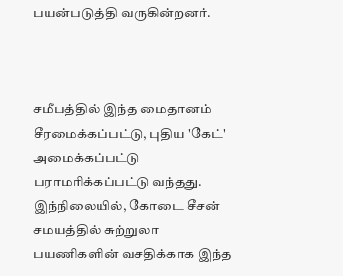பயன்படுத்தி வருகின்றனர்.



சமீபத்தில் இந்த மைதானம் சீரமைக்கப்பட்டு, புதிய 'கேட்' அமைக்கப்பட்டு பராமரிக்கப்பட்டு வந்தது. இந்நிலையில், கோடை சீசன் சமயத்தில் சுற்றுலா பயணிகளின் வசதிக்காக இந்த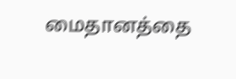மைதானத்தை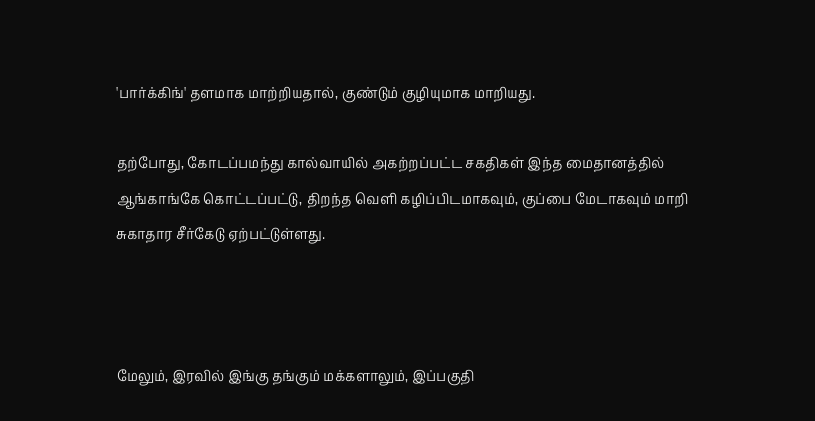'பார்க்கிங்' தளமாக மாற்றியதால், குண்டும் குழியுமாக மாறியது.

தற்போது, கோடப்பமந்து கால்வாயில் அகற்றப்பட்ட சகதிகள் இந்த மைதானத்தில் ஆங்காங்கே கொட்டப்பட்டு, திறந்த வெளி கழிப்பிடமாகவும், குப்பை மேடாகவும் மாறி சுகாதார சீர்கேடு ஏற்பட்டுள்ளது.



மேலும், இரவில் இங்கு தங்கும் மக்களாலும், இப்பகுதி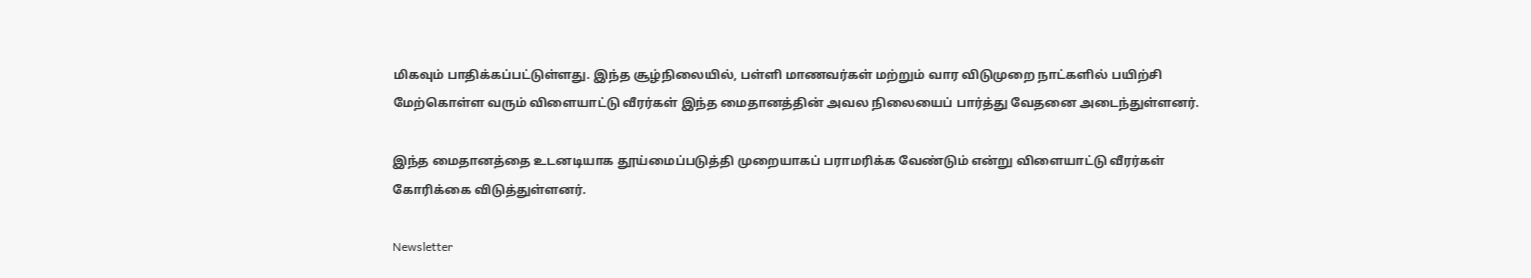மிகவும் பாதிக்கப்பட்டுள்ளது. இந்த சூழ்நிலையில், பள்ளி மாணவர்கள் மற்றும் வார விடுமுறை நாட்களில் பயிற்சி மேற்கொள்ள வரும் விளையாட்டு வீரர்கள் இந்த மைதானத்தின் அவல நிலையைப் பார்த்து வேதனை அடைந்துள்ளனர்.

இந்த மைதானத்தை உடனடியாக தூய்மைப்படுத்தி முறையாகப் பராமரிக்க வேண்டும் என்று விளையாட்டு வீரர்கள் கோரிக்கை விடுத்துள்ளனர்.

Newsletter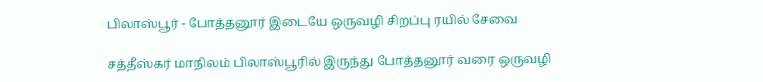பிலாஸ்பூர் - போத்தனூர் இடையே ஒருவழி சிறப்பு ரயில் சேவை

சத்தீஸ்கர் மாநிலம் பிலாஸ்பூரில் இருந்து போத்தனூர் வரை ஒருவழி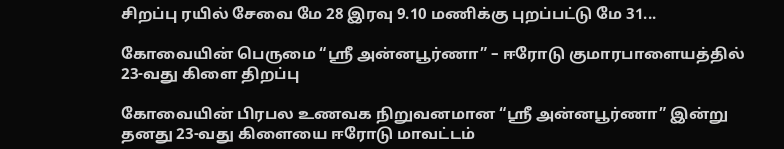சிறப்பு ரயில் சேவை மே 28 இரவு 9.10 மணிக்கு புறப்பட்டு மே 31...

கோவையின் பெருமை “ஸ்ரீ அன்னபூர்ணா” – ஈரோடு குமாரபாளையத்தில் 23-வது கிளை திறப்பு

கோவையின் பிரபல உணவக நிறுவனமான “ஸ்ரீ அன்னபூர்ணா” இன்று தனது 23-வது கிளையை ஈரோடு மாவட்டம்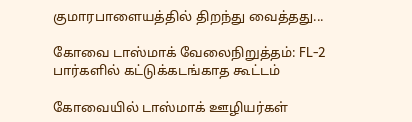குமாரபாளையத்தில் திறந்து வைத்தது...

கோவை டாஸ்மாக் வேலைநிறுத்தம்: FL-2 பார்களில் கட்டுக்கடங்காத கூட்டம்

கோவையில் டாஸ்மாக் ஊழியர்கள்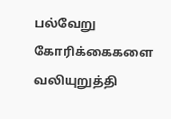பல்வேறு கோரிக்கைகளை வலியுறுத்தி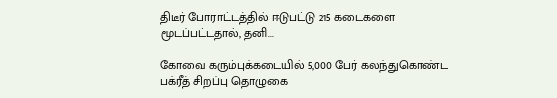திடீர் போராட்டத்தில் ஈடுபட்டு 215 கடைகளை மூடப்பட்டதால், தனி...

கோவை கரும்புக்கடையில் 5,000 பேர் கலந்துகொண்ட பக்ரீத் சிறப்பு தொழுகை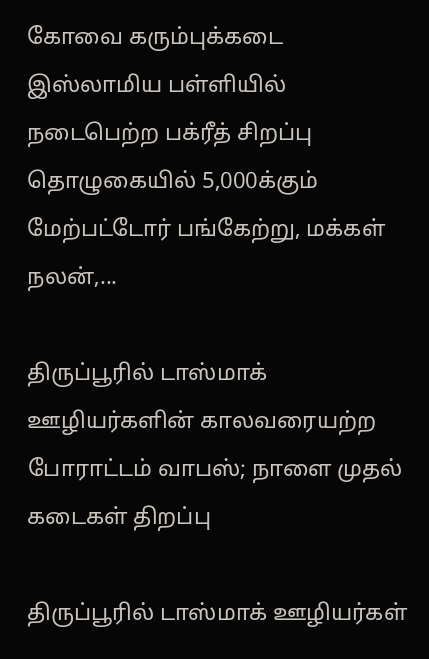கோவை கரும்புக்கடை இஸ்லாமிய பள்ளியில் நடைபெற்ற பக்ரீத் சிறப்பு தொழுகையில் 5,000க்கும் மேற்பட்டோர் பங்கேற்று, மக்கள் நலன்,...

திருப்பூரில் டாஸ்மாக் ஊழியர்களின் காலவரையற்ற போராட்டம் வாபஸ்; நாளை முதல் கடைகள் திறப்பு

திருப்பூரில் டாஸ்மாக் ஊழியர்கள்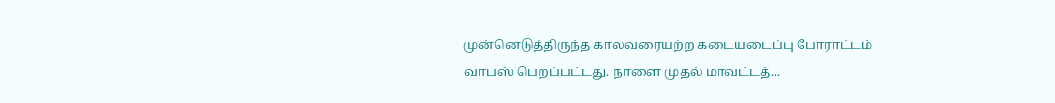முன்னெடுத்திருந்த காலவரையற்ற கடையடைப்பு போராட்டம் வாபஸ் பெறப்பட்டது. நாளை முதல் மாவட்டத்...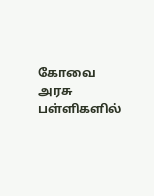கோவை அரசு பள்ளிகளில்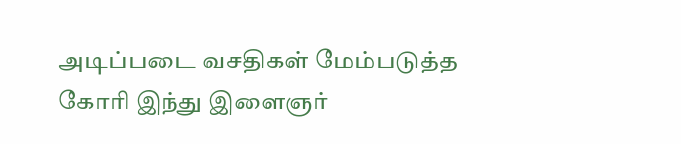அடிப்படை வசதிகள் மேம்படுத்த கோரி இந்து இளைஞர்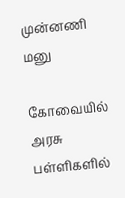முன்னணி மனு

கோவையில் அரசு பள்ளிகளில்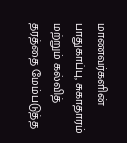மாணவர்களின் பாதுகாப்பு, சுகாதாரம் மற்றும் கல்வித் தரத்தை மேம்படுத்த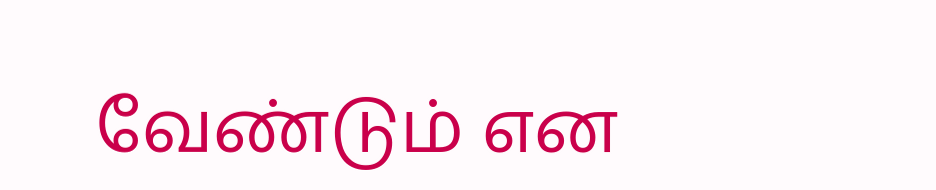வேண்டும் என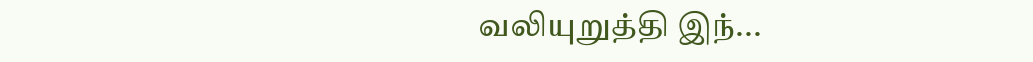வலியுறுத்தி இந்...